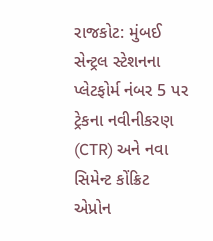રાજકોટ: મુંબઈ સેન્ટ્રલ સ્ટેશનના પ્લેટફોર્મ નંબર 5 પર ટ્રેકના નવીનીકરણ (CTR) અને નવા સિમેન્ટ કોંક્રિટ એપ્રોન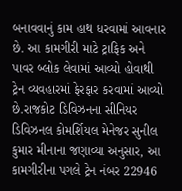બનાવવાનું કામ હાથ ધરવામાં આવનાર છે. આ કામગીરી માટે ટ્રાફિક અને પાવર બ્લોક લેવામાં આવ્યો હોવાથી ટ્રેન વ્યવહારમાં ફેરફાર કરવામાં આવ્યો છે.રાજકોટ ડિવિઝનના સીનિયર ડિવિઝનલ કોમર્શિયલ મેનેજર સુનીલ કુમાર મીનાના જણાવ્યા અનુસાર, આ કામગીરીના પગલે ટ્રેન નંબર 22946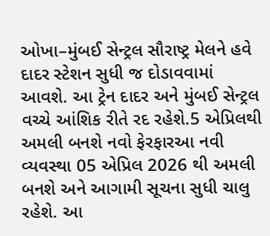ઓખા–મુંબઈ સેન્ટ્રલ સૌરાષ્ટ્ર મેલને હવે દાદર સ્ટેશન સુધી જ દોડાવવામાં આવશે. આ ટ્રેન દાદર અને મુંબઈ સેન્ટ્રલ વચ્ચે આંશિક રીતે રદ રહેશે.5 એપ્રિલથી અમલી બનશે નવો ફેરફારઆ નવી વ્યવસ્થા 05 એપ્રિલ 2026 થી અમલી બનશે અને આગામી સૂચના સુધી ચાલુ રહેશે. આ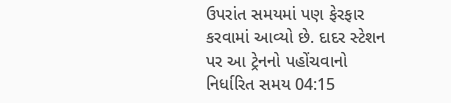ઉપરાંત સમયમાં પણ ફેરફાર કરવામાં આવ્યો છે. દાદર સ્ટેશન પર આ ટ્રેનનો પહોંચવાનો નિર્ધારિત સમય 04:15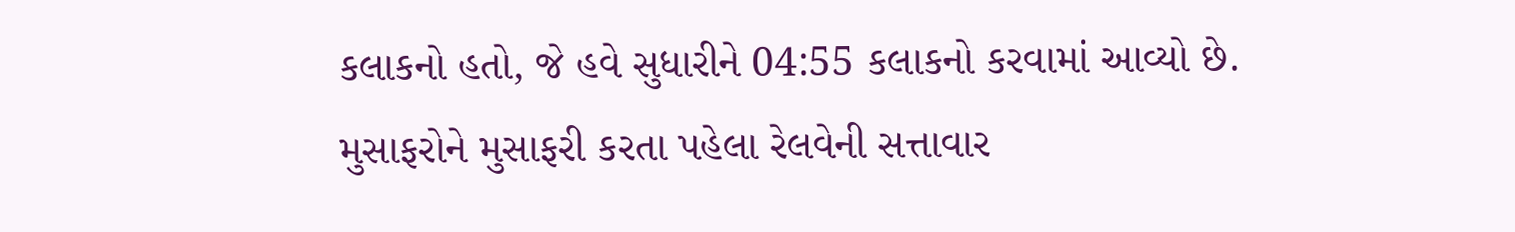કલાકનો હતો, જે હવે સુધારીને 04:55 કલાકનો કરવામાં આવ્યો છે. મુસાફરોને મુસાફરી કરતા પહેલા રેલવેની સત્તાવાર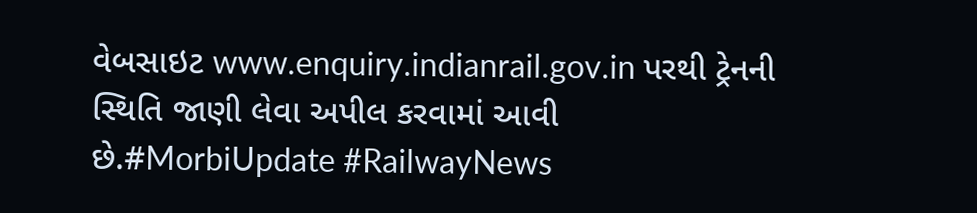વેબસાઇટ www.enquiry.indianrail.gov.in પરથી ટ્રેનની સ્થિતિ જાણી લેવા અપીલ કરવામાં આવી છે.#MorbiUpdate #RailwayNews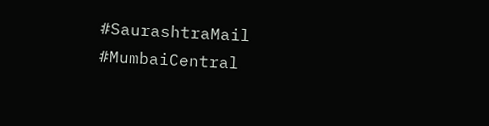#SaurashtraMail #MumbaiCentral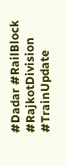#Dadar #RailBlock #RajkotDivision #TrainUpdate